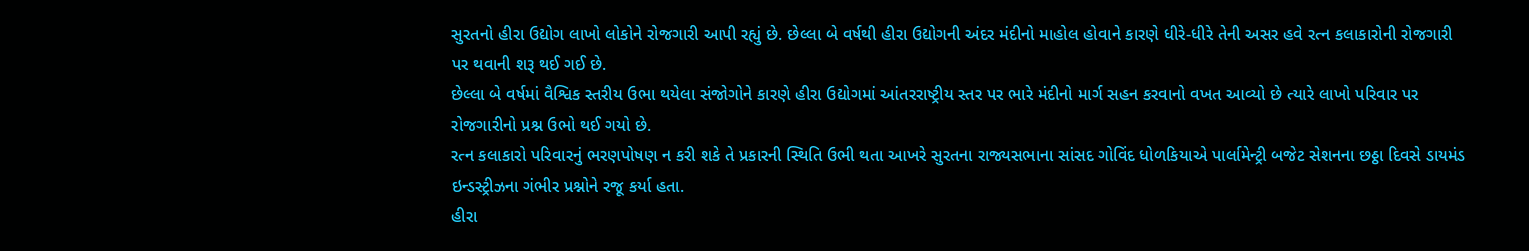સુરતનો હીરા ઉદ્યોગ લાખો લોકોને રોજગારી આપી રહ્યું છે. છેલ્લા બે વર્ષથી હીરા ઉદ્યોગની અંદર મંદીનો માહોલ હોવાને કારણે ધીરે-ધીરે તેની અસર હવે રત્ન કલાકારોની રોજગારી પર થવાની શરૂ થઈ ગઈ છે.
છેલ્લા બે વર્ષમાં વૈશ્વિક સ્તરીય ઉભા થયેલા સંજોગોને કારણે હીરા ઉદ્યોગમાં આંતરરાષ્ટ્રીય સ્તર પર ભારે મંદીનો માર્ગ સહન કરવાનો વખત આવ્યો છે ત્યારે લાખો પરિવાર પર રોજગારીનો પ્રશ્ન ઉભો થઈ ગયો છે.
રત્ન કલાકારો પરિવારનું ભરણપોષણ ન કરી શકે તે પ્રકારની સ્થિતિ ઉભી થતા આખરે સુરતના રાજ્યસભાના સાંસદ ગોવિંદ ધોળકિયાએ પાર્લામેન્ટ્રી બજેટ સેશનના છઠ્ઠા દિવસે ડાયમંડ ઇન્ડસ્ટ્રીઝના ગંભીર પ્રશ્નોને રજૂ કર્યા હતા.
હીરા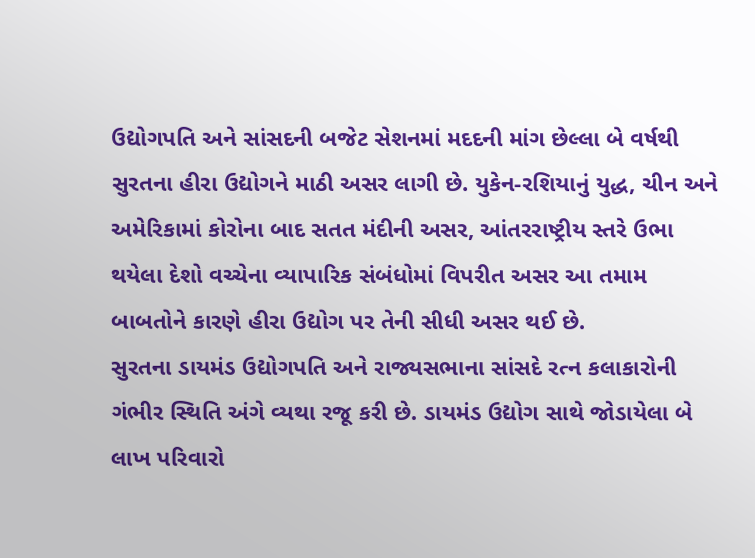ઉદ્યોગપતિ અને સાંસદની બજેટ સેશનમાં મદદની માંગ છેલ્લા બે વર્ષથી સુરતના હીરા ઉદ્યોગને માઠી અસર લાગી છે. યુકેન-રશિયાનું યુદ્ધ, ચીન અને અમેરિકામાં કોરોના બાદ સતત મંદીની અસર, આંતરરાષ્ટ્રીય સ્તરે ઉભા થયેલા દેશો વચ્ચેના વ્યાપારિક સંબંધોમાં વિપરીત અસર આ તમામ બાબતોને કારણે હીરા ઉદ્યોગ પર તેની સીધી અસર થઈ છે.
સુરતના ડાયમંડ ઉદ્યોગપતિ અને રાજ્યસભાના સાંસદે રત્ન કલાકારોની ગંભીર સ્થિતિ અંગે વ્યથા રજૂ કરી છે. ડાયમંડ ઉદ્યોગ સાથે જોડાયેલા બે લાખ પરિવારો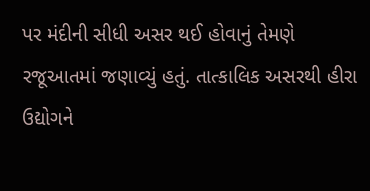પર મંદીની સીધી અસર થઈ હોવાનું તેમણે રજૂઆતમાં જણાવ્યું હતું. તાત્કાલિક અસરથી હીરા ઉદ્યોગને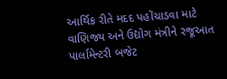આર્થિક રીતે મદદ પહોંચાડવા માટે વાણિજ્ય અને ઉદ્યોગ મંત્રીને રજૂઆત પાર્લામેન્ટરી બજેટ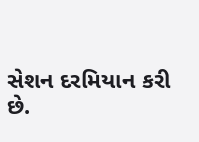સેશન દરમિયાન કરી છે.